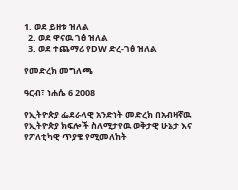1. ወደ ይዘቱ ዝለል
  2. ወደ ዋናዉ ገፅ ዝለል
  3. ወደ ተጨማሪ የDW ድረ-ገፅ ዝለል

የመድረክ መግለጫ

ዓርብ፣ ነሐሴ 6 2008

የኢትዮጵያ ፌደራላዊ አንድነት መድረክ በአብዛኛዉ የኢትዮጵያ ክፍሎች ስለሚታየዉ ወቅታዊ ሁኔታ እና የፖለቲካዊ ጥያቄ የሚመለከት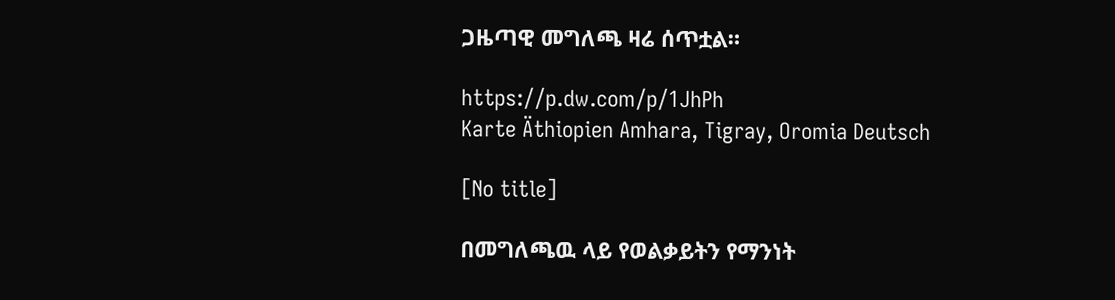ጋዜጣዊ መግለጫ ዛሬ ሰጥቷል።

https://p.dw.com/p/1JhPh
Karte Äthiopien Amhara, Tigray, Oromia Deutsch

[No title]

በመግለጫዉ ላይ የወልቃይትን የማንነት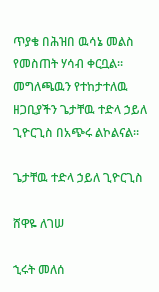ጥያቄ በሕዝበ ዉሳኔ መልስ የመስጠት ሃሳብ ቀርቧል። መግለጫዉን የተከታተለዉ ዘጋቢያችን ጌታቸዉ ተድላ ኃይለ ጊዮርጊስ በአጭሩ ልኮልናል።

ጌታቸዉ ተድላ ኃይለ ጊዮርጊስ

ሸዋዬ ለገሠ

ኂሩት መለሰ